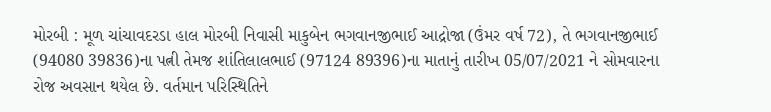મોરબી : મૂળ ચાંચાવદરડા હાલ મોરબી નિવાસી માકુબેન ભગવાનજીભાઈ આદ્રોજા (ઉંમર વર્ષ 72), તે ભગવાનજીભાઈ (94080 39836)ના પત્ની તેમજ શાંતિલાલભાઈ (97124 89396)ના માતાનું તારીખ 05/07/2021 ને સોમવારના રોજ અવસાન થયેલ છે. વર્તમાન પરિસ્થિતિને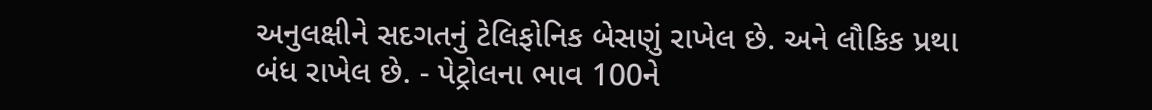અનુલક્ષીને સદગતનું ટેલિફોનિક બેસણું રાખેલ છે. અને લૌકિક પ્રથા બંધ રાખેલ છે. - પેટ્રોલના ભાવ 100ને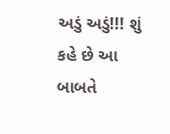અડું અડું!!! શું કહે છે આ બાબતે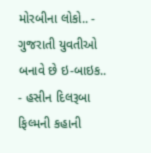મોરબીના લોકો.. - ગુજરાતી યુવતીઓ બનાવે છે ઇ-બાઇક.. - હસીન દિલરૂબા ફિલ્મની કહાની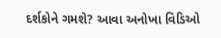દર્શકોને ગમશે? આવા અનોખા વિડિઓ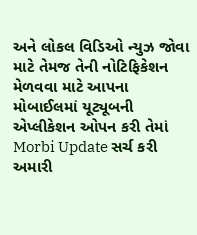અને લોકલ વિડિઓ ન્યુઝ જોવા માટે તેમજ તેની નોટિફિકેશન મેળવવા માટે આપના મોબાઈલમાં યૂટ્યૂબની એપ્લીકેશન ઓપન કરી તેમાં Morbi Update સર્ચ કરી અમારી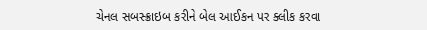ચેનલ સબસ્ક્રાઇબ કરીને બેલ આઈકન પર ક્લીક કરવા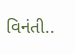વિનંતી..